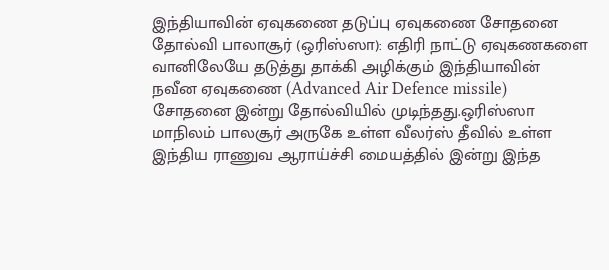இந்தியாவின் ஏவுகணை தடுப்பு ஏவுகணை சோதனை தோல்வி பாலாசூர் (ஒரிஸ்ஸா): எதிரி நாட்டு ஏவுகணகளை வானிலேயே தடுத்து தாக்கி அழிக்கும் இந்தியாவின் நவீன ஏவுகணை (Advanced Air Defence missile) சோதனை இன்று தோல்வியில் முடிந்தது.ஒரிஸ்ஸா மாநிலம் பாலசூர் அருகே உள்ள வீலர்ஸ் தீவில் உள்ள இந்திய ராணுவ ஆராய்ச்சி மையத்தில் இன்று இந்த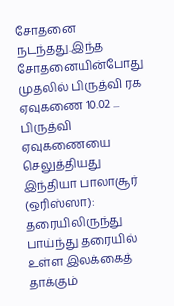சோதனை நடந்தது.இந்த சோதனையின்போது முதலில் பிருத்வி ரக ஏவுகணை 10.02 ...
பிருத்வி ஏவுகணையை செலுத்தியது இந்தியா பாலாசூர் (ஒரிஸ்ஸா): தரையிலிருந்து பாய்ந்து தரையில் உள்ள இலக்கைத் தாக்கும்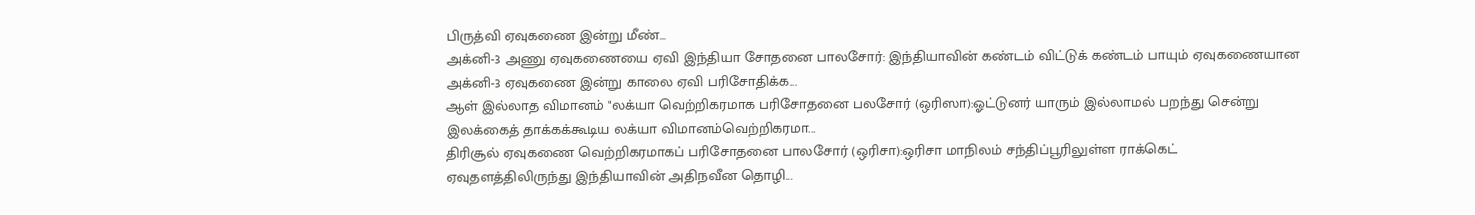பிருத்வி ஏவுகணை இன்று மீண்...
அக்னி-3 அணு ஏவுகணையை ஏவி இந்தியா சோதனை பாலசோர்: இந்தியாவின் கண்டம் விட்டுக் கண்டம் பாயும் ஏவுகணையான அக்னி-3 ஏவுகணை இன்று காலை ஏவி பரிசோதிக்க...
ஆள் இல்லாத விமானம் "லக்யா வெற்றிகரமாக பரிசோதனை பலசோர் (ஒரிஸா):ஓட்டுனர் யாரும் இல்லாமல் பறந்து சென்று இலக்கைத் தாக்கக்கூடிய லக்யா விமானம்வெற்றிகரமா...
திரிசூல் ஏவுகணை வெற்றிகரமாகப் பரிசோதனை பாலசோர் (ஒரிசா):ஒரிசா மாநிலம் சந்திப்பூரிலுள்ள ராக்கெட் ஏவுதளத்திலிருந்து இந்தியாவின் அதிநவீன தொழி...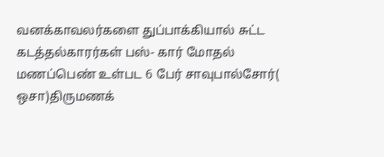வனக்காவலர்களை துப்பாக்கியால் சுட்ட கடத்தல்காரர்கள் பஸ்- கார் மோதல் மணப்பெண் உள்பட 6 பேர் சாவுபால்சோர்( ஒசா)திருமணக்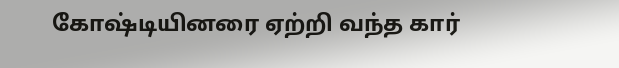கோஷ்டியினரை ஏற்றி வந்த கார்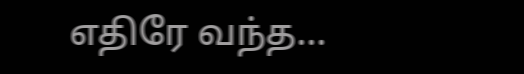எதிரே வந்த...